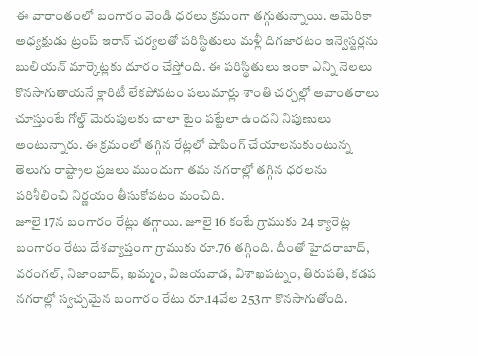ఈ వారాంతంలో బంగారం వెండి ధరలు క్రమంగా తగ్గుతున్నాయి. అమెరికా అధ్యక్షుడు ట్రంప్ ఇరాన్ చర్యలతో పరిస్థితులు మళ్లీ దిగజారటం ఇన్వెస్టర్లను బులియన్ మార్కెట్లకు దూరం చేస్తోంది. ఈ పరిస్థితులు ఇంకా ఎన్ని నెలలు కొనసాగుతాయనే క్లారిటీ లేకపోవటం పలుమార్లు శాంతి చర్చల్లో అవాంతరాలు చూస్తుంటే గోల్డ్ మెరుపులకు చాలా టైం పట్టేలా ఉందని నిపుణులు అంటున్నారు. ఈ క్రమంలో తగ్గిన రేట్లలో షాపింగ్ చేయాలనుకుంటున్న తెలుగు రాష్ట్రాల ప్రజలు ముందుగా తమ నగరాల్లో తగ్గిన ధరలను పరిశీలించి నిర్ణయం తీసుకోవటం మంచిది.
జూలై 17న బంగారం రేట్లు తగ్గాయి. జూలై 16 కంటే గ్రాముకు 24 క్యారెట్ల బంగారం రేటు దేశవ్యాప్తంగా గ్రాముకు రూ.76 తగ్గింది. దీంతో హైదరాబాద్, వరంగల్, నిజాంబాద్, ఖమ్మం, విజయవాడ, విశాఖపట్నం, తిరుపతి, కడప నగరాల్లో స్వచ్చమైన బంగారం రేటు రూ.14వేల 253గా కొనసాగుతోంది.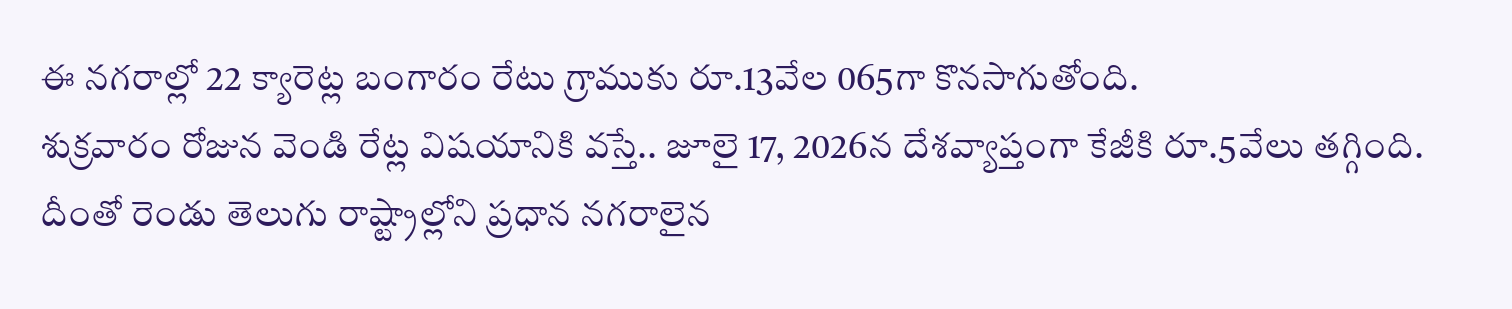ఈ నగరాల్లో 22 క్యారెట్ల బంగారం రేటు గ్రాముకు రూ.13వేల 065గా కొనసాగుతోంది.
శుక్రవారం రోజున వెండి రేట్ల విషయానికి వస్తే.. జూలై 17, 2026న దేశవ్యాప్తంగా కేజీకి రూ.5వేలు తగ్గింది. దీంతో రెండు తెలుగు రాష్ట్రాల్లోని ప్రధాన నగరాలైన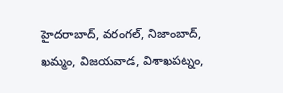హైదరాబాద్, వరంగల్, నిజాంబాద్, ఖమ్మం, విజయవాడ, విశాఖపట్నం,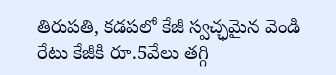తిరుపతి, కడపలో కేజీ స్వచ్ఛమైన వెండి రేటు కేజీకి రూ.5వేలు తగ్గి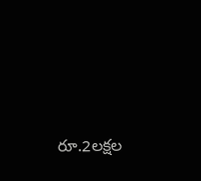రూ.2లక్షల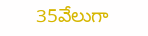35వేలుగా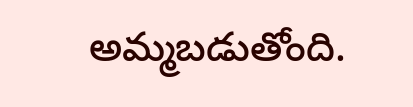అమ్మబడుతోంది.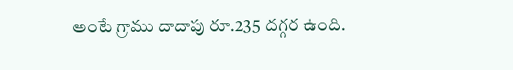అంటే గ్రాము దాదాపు రూ.235 దగ్గర ఉంది.